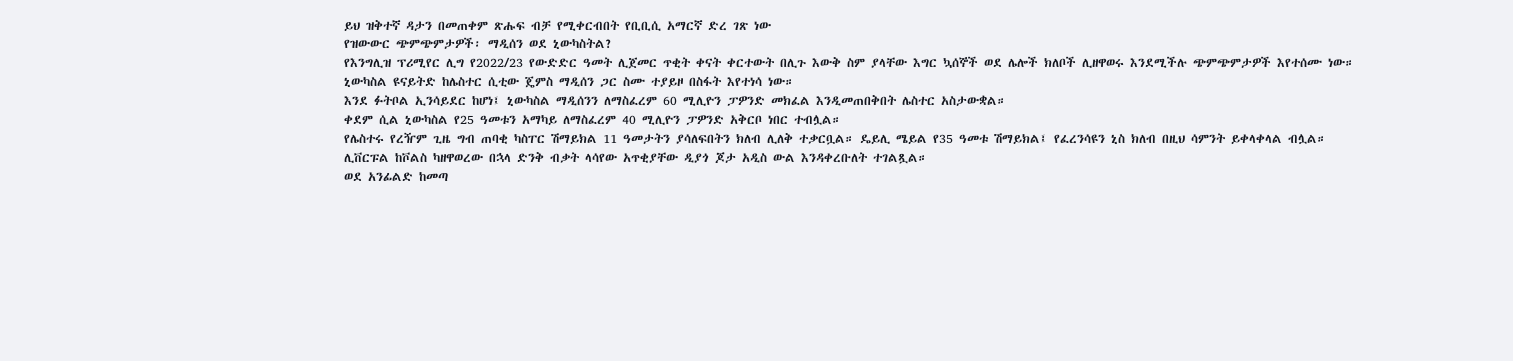ይህ ዝቅተኛ ዳታን በመጠቀም ጽሑፍ ብቻ የሚቀርብበት የቢቢሲ አማርኛ ድረ ገጽ ነው
የዝውውር ጭምጭምታዎች፡ ማዲሰን ወደ ኒውካስትል?
የእንግሊዝ ፕሪሚየር ሊግ የ2022/23 የውድድር ዓመት ሊጀመር ጥቂት ቀናት ቀርተውት በሊጉ እውቅ ስም ያላቸው እግር ኳሰኞች ወደ ሌሎች ክለቦች ሊዘዋወሩ እንደሚችሉ ጭምጭምታዎች እየተሰሙ ነው።
ኒውካስል ዩናይትድ ከሌስተር ሲቲው ጄምስ ማዲሰን ጋር ስሙ ተያይዞ በስፋት እየተነሳ ነው።
እንደ ፉትቦል ኢንሳይደር ከሆነ፤ ኒውካስል ማዲሰንን ለማስፈረም 60 ሚሊዮን ፓዎንድ መክፈል እንዲመጠበቅበት ሌስተር አስታውቋል።
ቀደም ሲል ኒውካስል የ25 ዓመቱን አማካይ ለማስፈረም 40 ሚሊዮን ፓዎንድ አቅርቦ ነበር ተብሏል።
የሌስተሩ የረዥም ጊዜ ግብ ጠባቂ ካስፐር ሽማይክል 11 ዓመታትን ያሳለፍበትን ክለብ ሊለቅ ተቃርቧል። ዴይሊ ሜይል የ35 ዓመቱ ሽማይክል፤ የፈረንሳዩን ኒስ ክለብ በዚህ ሳምንት ይቀላቀላል ብሏል።
ሊቨርፑል ከቮልስ ካዘዋወረው በኋላ ድንቅ ብቃት ላሳየው አጥቂያቸው ዲያጎ ጆታ አዲስ ውል እንዳቀረቡለት ተገልጿል።
ወደ አንፊልድ ከመጣ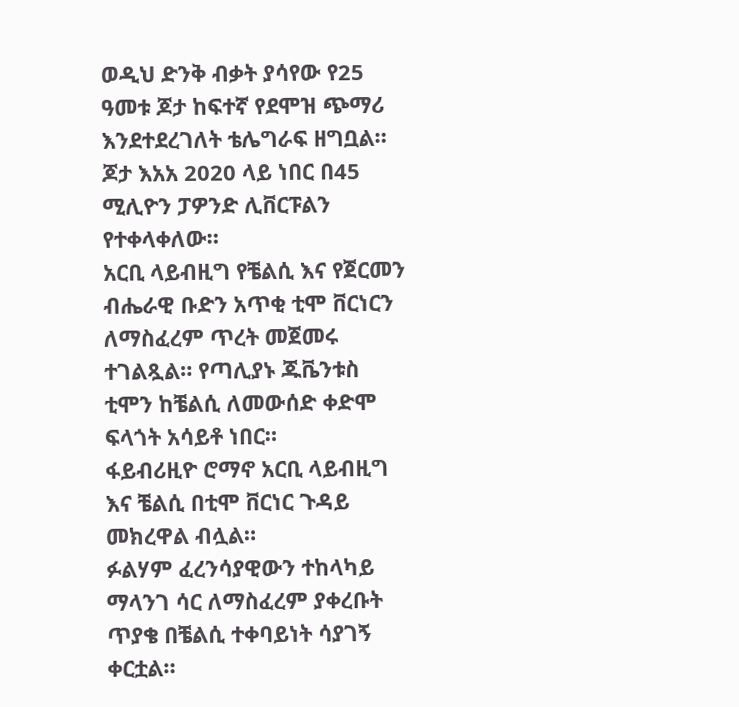ወዲህ ድንቅ ብቃት ያሳየው የ25 ዓመቱ ጆታ ከፍተኛ የደሞዝ ጭማሪ እንደተደረገለት ቴሌግራፍ ዘግቧል።
ጆታ እአአ 2020 ላይ ነበር በ45 ሚሊዮን ፓዎንድ ሊቨርፑልን የተቀላቀለው።
አርቢ ላይብዚግ የቼልሲ እና የጀርመን ብሔራዊ ቡድን አጥቂ ቲሞ ቨርነርን ለማስፈረም ጥረት መጀመሩ ተገልጿል። የጣሊያኑ ጁቬንቱስ ቲሞን ከቼልሲ ለመውሰድ ቀድሞ ፍላጎት አሳይቶ ነበር።
ፋይብሪዚዮ ሮማኖ አርቢ ላይብዚግ እና ቼልሲ በቲሞ ቨርነር ጉዳይ መክረዋል ብሏል።
ፉልሃም ፈረንሳያዊውን ተከላካይ ማላንገ ሳር ለማስፈረም ያቀረቡት ጥያቄ በቼልሲ ተቀባይነት ሳያገኝ ቀርቷል።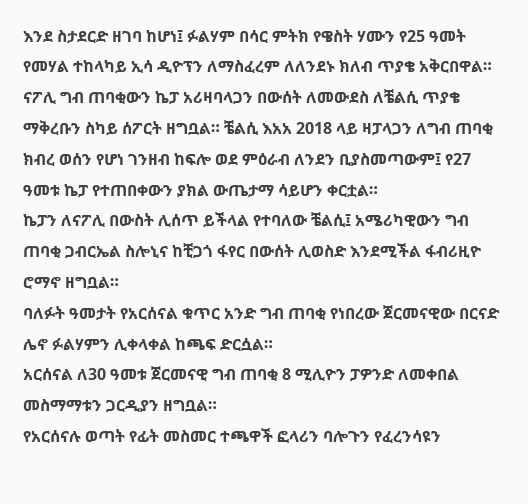እንደ ስታደርድ ዘገባ ከሆነ፤ ፉልሃም በሳር ምትክ የዌስት ሃሙን የ25 ዓመት የመሃል ተከላካይ ኢሳ ዲዮፕን ለማስፈረም ለለንደኑ ክለብ ጥያቄ አቅርበዋል።
ናፖሊ ግብ ጠባቂውን ኬፓ አሪዛባላጋን በውሰት ለመውደስ ለቼልሲ ጥያቄ ማቅረቡን ስካይ ሰፖርት ዘግቧል። ቼልሲ እአአ 2018 ላይ ዛፓላጋን ለግብ ጠባቂ ክብረ ወሰን የሆነ ገንዘብ ከፍሎ ወደ ምዕራብ ለንደን ቢያስመጣውም፤ የ27 ዓመቱ ኬፓ የተጠበቀውን ያክል ውጤታማ ሳይሆን ቀርቷል።
ኬፓን ለናፖሊ በውስት ሊሰጥ ይችላል የተባለው ቼልሲ፤ አሜሪካዊውን ግብ ጠባቂ ጋብርኤል ስሎኒና ከቺጋጎ ፋየር በውሰት ሊወስድ እንደሚችል ፋብሪዚዮ ሮማኖ ዘግቧል።
ባለፉት ዓመታት የአርሰናል ቁጥር አንድ ግብ ጠባቂ የነበረው ጀርመናዊው በርናድ ሌኖ ፉልሃምን ሊቀላቀል ከጫፍ ድርሷል።
አርሰናል ለ30 ዓመቱ ጀርመናዊ ግብ ጠባቂ 8 ሚሊዮን ፓዎንድ ለመቀበል መስማማቱን ጋርዲያን ዘግቧል።
የአርሰናሉ ወጣት የፊት መስመር ተጫዋች ፎላሪን ባሎጉን የፈረንሳዩን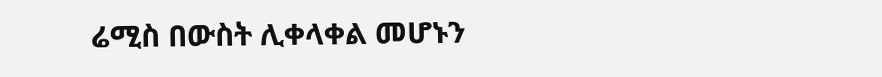ሬሚስ በውስት ሊቀላቀል መሆኑን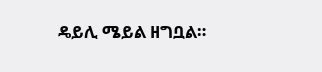ዴይሊ ሜይል ዘግቧል።